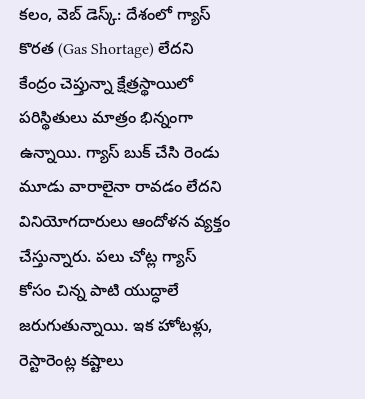కలం, వెబ్ డెస్క్: దేశంలో గ్యాస్ కొరత (Gas Shortage) లేదని కేంద్రం చెప్తున్నా క్షేత్రస్థాయిలో పరిస్థితులు మాత్రం భిన్నంగా ఉన్నాయి. గ్యాస్ బుక్ చేసి రెండు మూడు వారాలైనా రావడం లేదని వినియోగదారులు ఆందోళన వ్యక్తం చేస్తున్నారు. పలు చోట్ల గ్యాస్ కోసం చిన్న పాటి యుద్ధాలే జరుగుతున్నాయి. ఇక హోటళ్లు, రెస్టారెంట్ల కష్టాలు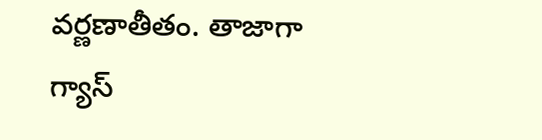వర్ణణాతీతం. తాజాగా గ్యాస్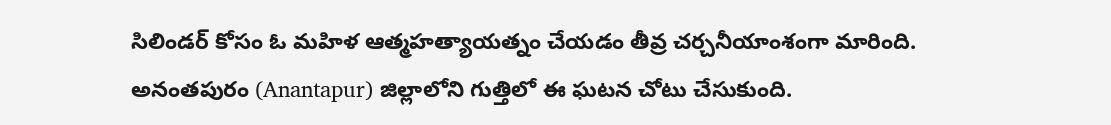సిలిండర్ కోసం ఓ మహిళ ఆత్మహత్యాయత్నం చేయడం తీవ్ర చర్చనీయాంశంగా మారింది. అనంతపురం (Anantapur) జిల్లాలోని గుత్తిలో ఈ ఘటన చోటు చేసుకుంది.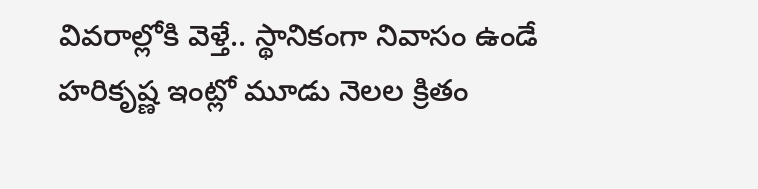వివరాల్లోకి వెళ్తే.. స్థానికంగా నివాసం ఉండే హరికృష్ణ ఇంట్లో మూడు నెలల క్రితం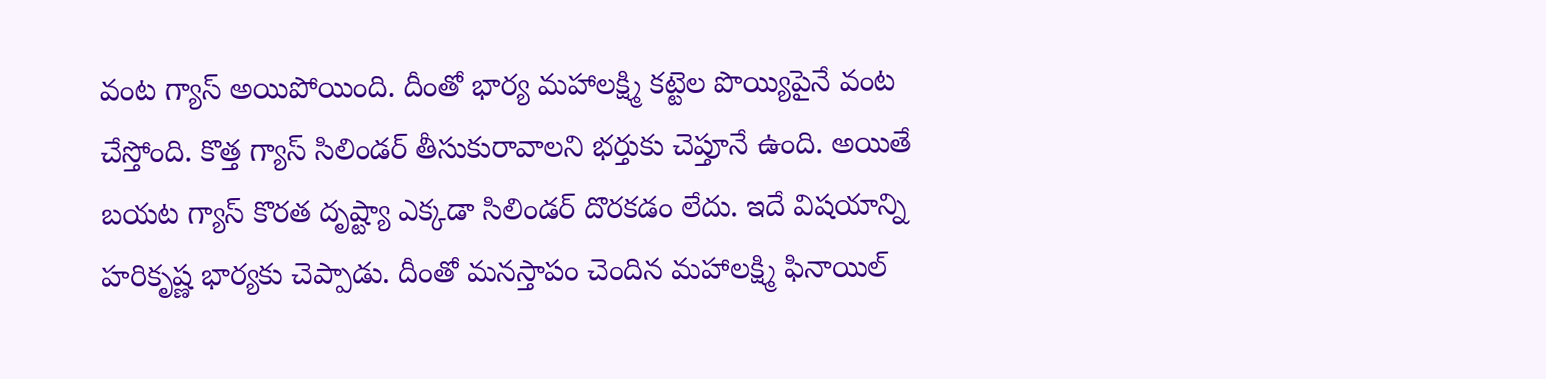వంట గ్యాస్ అయిపోయింది. దీంతో భార్య మహాలక్ష్మి కట్టెల పొయ్యిపైనే వంట చేస్తోంది. కొత్త గ్యాస్ సిలిండర్ తీసుకురావాలని భర్తుకు చెప్తూనే ఉంది. అయితే బయట గ్యాస్ కొరత దృష్ట్యా ఎక్కడా సిలిండర్ దొరకడం లేదు. ఇదే విషయాన్ని హరికృష్ణ భార్యకు చెప్పాడు. దీంతో మనస్తాపం చెందిన మహాలక్ష్మి ఫినాయిల్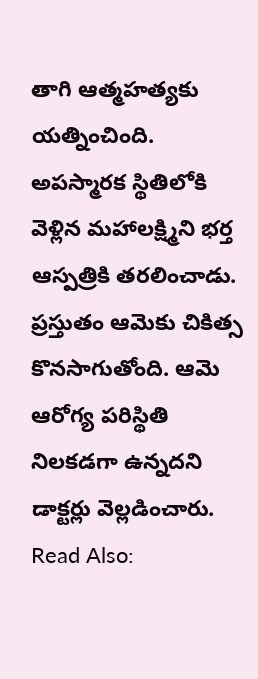తాగి ఆత్మహత్యకు యత్నించింది. అపస్మారక స్థితిలోకి వెళ్లిన మహాలక్ష్మిని భర్త ఆస్పత్రికి తరలించాడు. ప్రస్తుతం ఆమెకు చికిత్స కొనసాగుతోంది. ఆమె ఆరోగ్య పరిస్థితి నిలకడగా ఉన్నదని డాక్టర్లు వెల్లడించారు.
Read Also: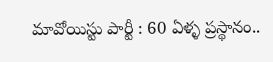మావోయిస్టు పార్టీ : 60 ఏళ్ళ ప్రస్థానం..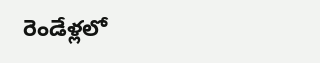రెండేళ్లలో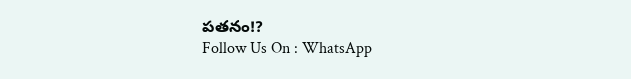పతనం!?
Follow Us On : WhatsApp